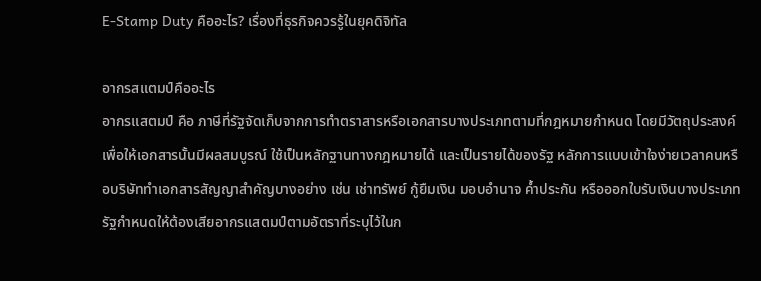E-Stamp Duty คืออะไร? เรื่องที่ธุรกิจควรรู้ในยุคดิจิทัล

อากรสแตมป์คืออะไร
อากรแสตมป์ คือ ภาษีที่รัฐจัดเก็บจากการทำตราสารหรือเอกสารบางประเภทตามที่กฎหมายกำหนด โดยมีวัตถุประสงค์เพื่อให้เอกสารนั้นมีผลสมบูรณ์ ใช้เป็นหลักฐานทางกฎหมายได้ และเป็นรายได้ของรัฐ หลักการแบบเข้าใจง่ายเวลาคนหรือบริษัททำเอกสารสัญญาสำคัญบางอย่าง เช่น เช่าทรัพย์ กู้ยืมเงิน มอบอำนาจ ค้ำประกัน หรือออกใบรับเงินบางประเภท รัฐกำหนดให้ต้องเสียอากรแสตมป์ตามอัตราที่ระบุไว้ในก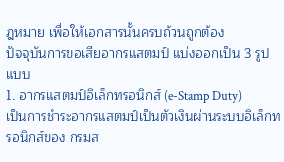ฎหมาย เพื่อให้เอกสารนั้นครบถ้วนถูกต้อง
ปัจจุบันการขอเสียอากรแสตมป์ แบ่งออกเป็น 3 รูปแบบ
1. อากรแสตมป์อิเล็กทรอนิกส์ (e-Stamp Duty)
เป็นการชำระอากรแสตมป์เป็นตัวเงินผ่านระบบอิเล็กทรอนิกส์ของ กรมส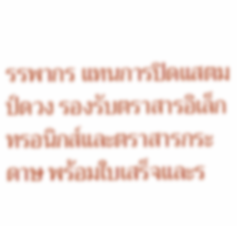รรพากร แทนการปิดแสตมป์ดวง รองรับตราสารอิเล็กทรอนิกส์และตราสารกระดาษ พร้อมใบเสร็จและร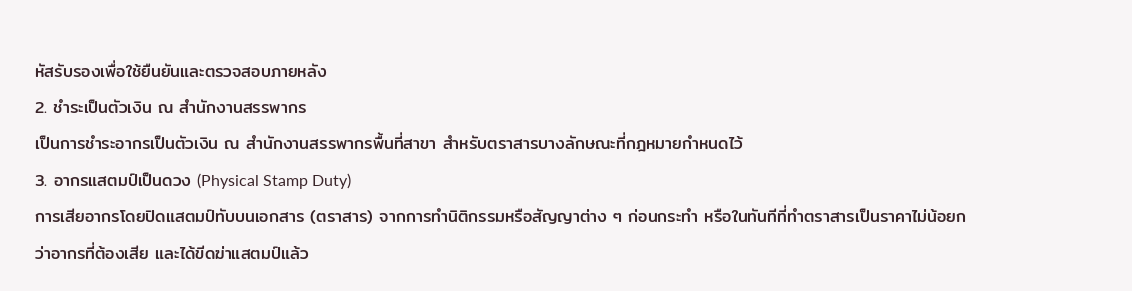หัสรับรองเพื่อใช้ยืนยันและตรวจสอบภายหลัง
2. ชำระเป็นตัวเงิน ณ สำนักงานสรรพากร
เป็นการชำระอากรเป็นตัวเงิน ณ สำนักงานสรรพากรพื้นที่สาขา สำหรับตราสารบางลักษณะที่กฎหมายกำหนดไว้
3. อากรแสตมป์เป็นดวง (Physical Stamp Duty)
การเสียอากรโดยปิดแสตมป์ทับบนเอกสาร (ตราสาร) จากการทำนิติกรรมหรือสัญญาต่าง ๆ ก่อนกระทำ หรือในทันทีที่ทำตราสารเป็นราคาไม่น้อยกว่าอากรที่ต้องเสีย และได้ขีดฆ่าแสตมป์แล้ว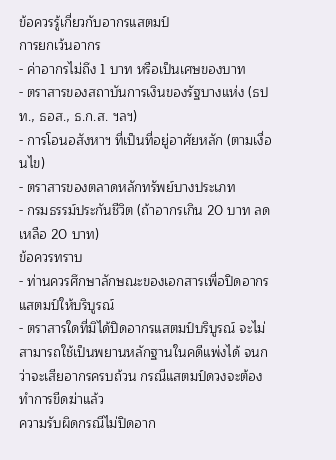ข้อควรรู้เกี่ยวกับอากรแสตมป์
การยกเว้นอากร
- ค่าอากรไม่ถึง 1 บาท หรือเป็นเศษของบาท
- ตราสารของสถาบันการเงินของรัฐบางแห่ง (ธปท., ธอส., ธ.ก.ส. ฯลฯ)
- การโอนอสังหาฯ ที่เป็นที่อยู่อาศัยหลัก (ตามเงื่อนไข)
- ตราสารของตลาดหลักทรัพย์บางประเภท
- กรมธรรม์ประกันชีวิต (ถ้าอากรเกิน 20 บาท ลดเหลือ 20 บาท)
ข้อควรทราบ
- ท่านควรศึกษาลักษณะของเอกสารเพื่อปิดอากรแสตมป์ให้บริบูรณ์
- ตราสารใดที่มิได้ปิดอากรแสตมป์บริบูรณ์ จะไม่สามารถใช้เป็นพยานหลักฐานในคดีแพ่งได้ จนกว่าจะเสียอากรครบถ้วน กรณีแสตมป์ดวงจะต้องทำการขีดฆ่าแล้ว
ความรับผิดกรณีไม่ปิดอาก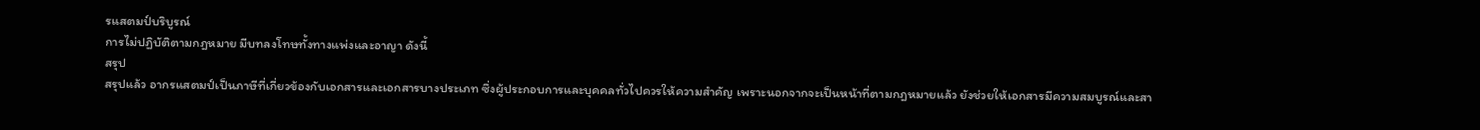รแสตมป์บริบูรณ์
การไม่ปฏิบัติตามกฎหมาย มีบทลงโทษทั้งทางแพ่งและอาญา ดังนี้
สรุป
สรุปแล้ว อากรแสตมป์เป็นภาษีที่เกี่ยวข้องกับเอกสารและเอกสารบางประเภท ซึ่งผู้ประกอบการและบุคคลทั่วไปควรให้ความสำคัญ เพราะนอกจากจะเป็นหน้าที่ตามกฎหมายแล้ว ยังช่วยให้เอกสารมีความสมบูรณ์และสา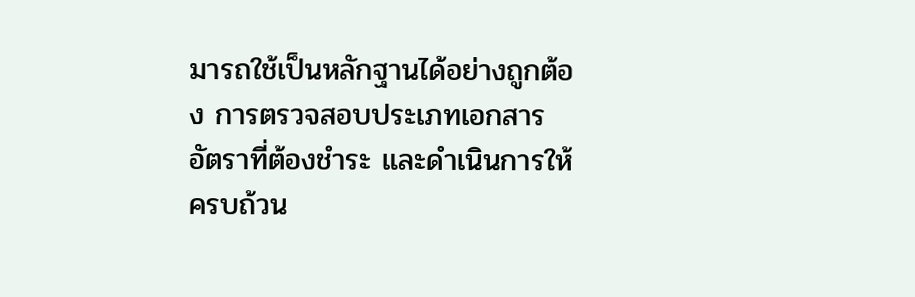มารถใช้เป็นหลักฐานได้อย่างถูกต้อง การตรวจสอบประเภทเอกสาร อัตราที่ต้องชำระ และดำเนินการให้ครบถ้วน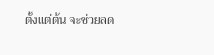ตั้งแต่ต้น จะช่วยลด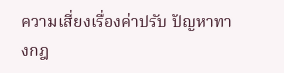ความเสี่ยงเรื่องค่าปรับ ปัญหาทางกฎ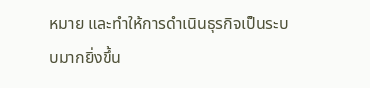หมาย และทำให้การดำเนินธุรกิจเป็นระบบมากยิ่งขึ้น